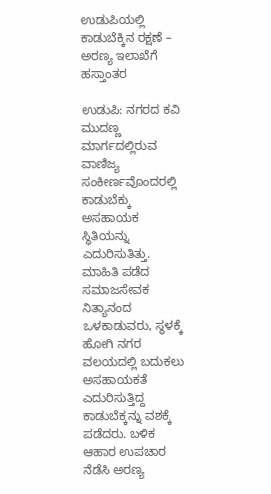ಉಡುಪಿಯಲ್ಲಿ ಕಾಡುಬೆಕ್ಕಿನ ರಕ್ಷಣೆ – ಅರಣ್ಯ ಇಲಾಖೆಗೆ ಹಸ್ತಾಂತರ

ಉಡುಪಿ: ನಗರದ ಕವಿ ಮುದಣ್ಣ ಮಾರ್ಗದಲ್ಲಿರುವ ವಾಣಿಜ್ಯ ಸಂಕೀರ್ಣವೊಂದರಲ್ಲಿ ಕಾಡುಬೆಕ್ಕು ಅಸಹಾಯಕ ಸ್ಥಿತಿಯನ್ನು ಎದುರಿಸುತಿತ್ತು. ಮಾಹಿತಿ ಪಡೆದ ಸಮಾಜಸೇವಕ ನಿತ್ಯಾನಂದ ಒಳಕಾಡುವರು, ಸ್ಥಳಕ್ಕೆ ಹೋಗಿ ನಗರ ವಲಯದಲ್ಲಿ ಬದುಕಲು ಅಸಹಾಯಕತೆ ಎದುರಿಸುತ್ತಿದ್ದ ಕಾಡುಬೆಕ್ಕನ್ನು ವಶಕ್ಕೆ ಪಡೆದರು. ಬಳಿಕ ಆಹಾರ ಉಪಚಾರ ನೆಡೆಸಿ ಅರಣ್ಯ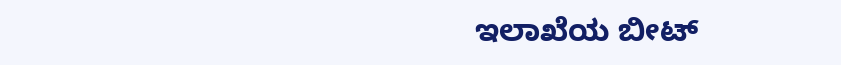ಇಲಾಖೆಯ ಬೀಟ್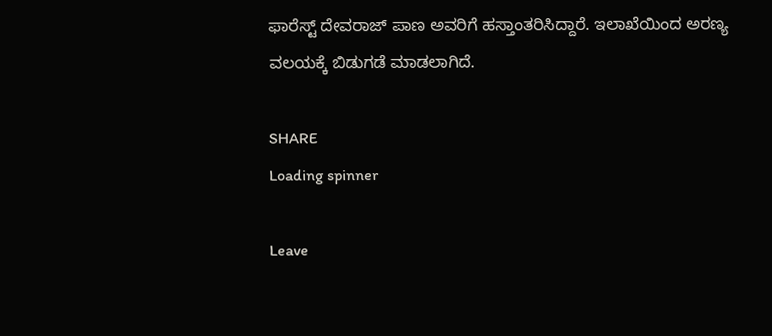ಫಾರೆಸ್ಟ್ ದೇವರಾಜ್ ಪಾಣ ಅವರಿಗೆ ಹಸ್ತಾಂತರಿಸಿದ್ದಾರೆ. ಇಲಾಖೆಯಿಂದ ಅರಣ್ಯ ವಲಯಕ್ಕೆ ಬಿಡುಗಡೆ ಮಾಡಲಾಗಿದೆ.

SHARE
Loading spinner

Leave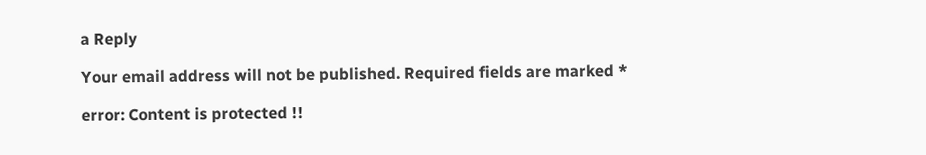a Reply

Your email address will not be published. Required fields are marked *

error: Content is protected !!